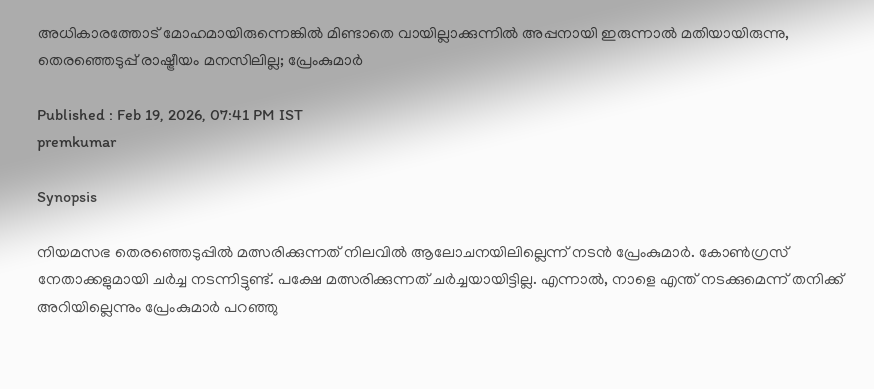അധികാരത്തോട് മോഹമായിരുന്നെങ്കിൽ മിണ്ടാതെ വായില്ലാക്കുന്നിൽ അപ്പനായി ഇരുന്നാൽ മതിയായിരുന്നു, തെരഞ്ഞെടുപ്പ് രാഷ്ട്രീയം മനസിലില്ല; പ്രേംകുമാര്‍

Published : Feb 19, 2026, 07:41 PM IST
premkumar

Synopsis

നിയമസഭ തെരഞ്ഞെടുപ്പിൽ മത്സരിക്കുന്നത് നിലവിൽ ആലോചനയിലില്ലെന്ന് നടൻ പ്രേംകുമാർ. കോൺഗ്രസ് നേതാക്കളുമായി ചർച്ച നടന്നിട്ടുണ്ട്. പക്ഷേ മത്സരിക്കുന്നത് ചർച്ചയായിട്ടില്ല. എന്നാൽ, നാളെ എന്ത് നടക്കുമെന്ന് തനിക്ക് അറിയില്ലെന്നും പ്രേംകുമാർ പറഞ്ഞു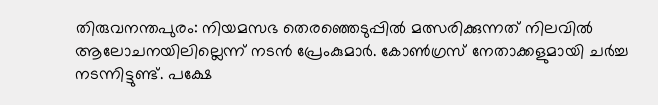തിരുവനന്തപുരം: നിയമസഭ തെരഞ്ഞെടുപ്പിൽ മത്സരിക്കുന്നത് നിലവിൽ ആലോചനയിലില്ലെന്ന് നടൻ പ്രേംകുമാർ. കോൺഗ്രസ് നേതാക്കളുമായി ചർച്ച നടന്നിട്ടുണ്ട്. പക്ഷേ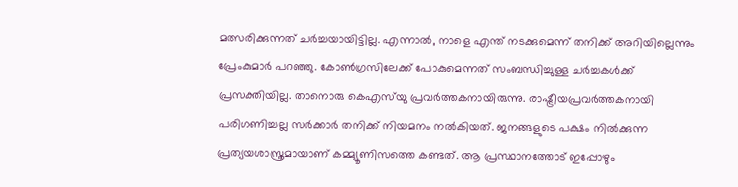മത്സരിക്കുന്നത് ചർച്ചയായിട്ടില്ല. എന്നാൽ, നാളെ എന്ത് നടക്കുമെന്ന് തനിക്ക് അറിയില്ലെന്നും പ്രേംകുമാർ പറഞ്ഞു. കോണ്‍ഗ്രസിലേക്ക് പോകുമെന്നത് സംബന്ധിച്ചുള്ള ചര്‍ച്ചകള്‍ക്ക് പ്രസക്തിയില്ല. താനൊരു കെഎസ്‍യു പ്രവര്‍ത്തകനായിരുന്നു. രാഷ്ട്രീയപ്രവർത്തകനായി പരിഗണിച്ചല്ല സർക്കാർ തനിക്ക് നിയമനം നൽകിയത്. ജനങ്ങളുടെ പക്ഷം നിൽക്കുന്ന പ്രത്യയശാസ്ത്രമായാണ് കമ്മ്യൂണിസത്തെ കണ്ടത്. ആ പ്രസ്ഥാനത്തോട് ഇപ്പോഴും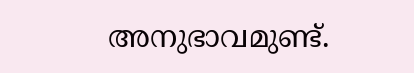അനുഭാവമുണ്ട്.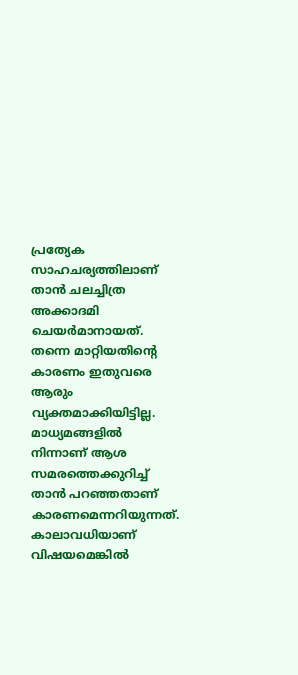പ്രത്യേക സാഹചര്യത്തിലാണ് താൻ ചലച്ചിത്ര അക്കാദമി ചെയർമാനായത്. തന്നെ മാറ്റിയതിന്‍റെ കാരണം ഇതുവരെ ആരും വ്യക്തമാക്കിയിട്ടില്ല. മാധ്യമങ്ങളിൽ നിന്നാണ് ആശ സമരത്തെക്കുറിച്ച് താൻ പറഞ്ഞതാണ് കാരണമെന്നറിയുന്നത്. കാലാവധിയാണ് വിഷയമെങ്കിൽ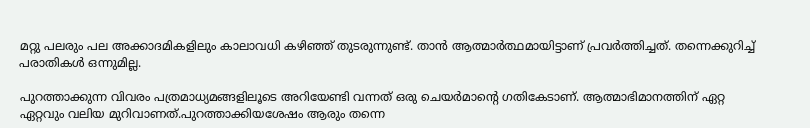മറ്റു പലരും പല അക്കാദമികളിലും കാലാവധി കഴിഞ്ഞ് തുടരുന്നുണ്ട്. താൻ ആത്മാർത്ഥമായിട്ടാണ് പ്രവർത്തിച്ചത്. തന്നെക്കുറിച്ച് പരാതികൾ ഒന്നുമില്ല.

പുറത്താക്കുന്ന വിവരം പത്രമാധ്യമങ്ങളിലൂടെ അറിയേണ്ടി വന്നത് ഒരു ചെയർമാന്‍റെ ഗതികേടാണ്. ആത്മാഭിമാനത്തിന് ഏറ്റ ഏറ്റവും വലിയ മുറിവാണത്.പുറത്താക്കിയശേഷം ആരും തന്നെ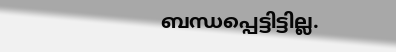ബന്ധപ്പെട്ടിട്ടില്ല.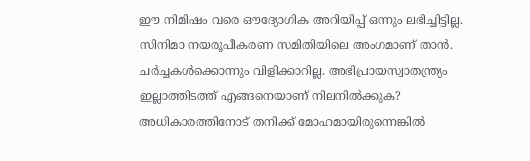ഈ നിമിഷം വരെ ഔദ്യോഗിക അറിയിപ്പ് ഒന്നും ലഭിച്ചിട്ടില്ല. സിനിമാ നയരൂപീകരണ സമിതിയിലെ അംഗമാണ് താൻ. ചർച്ചകൾക്കൊന്നും വിളിക്കാറില്ല. അഭിപ്രായസ്വാതന്ത്ര്യം ഇല്ലാത്തിടത്ത് എങ്ങനെയാണ് നിലനിൽക്കുക? അധികാരത്തിനോട് തനിക്ക് മോഹമായിരുന്നെങ്കിൽ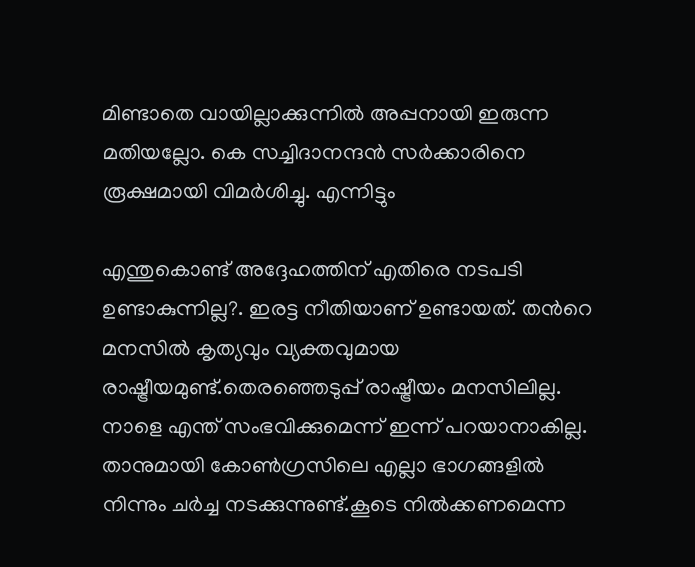മിണ്ടാതെ വായില്ലാക്കുന്നിൽ അപ്പനായി ഇരുന്ന മതിയല്ലോ. കെ സച്ചിദാനന്ദൻ സർക്കാരിനെ രൂക്ഷമായി വിമർശിച്ചു. എന്നിട്ടും

എന്തുകൊണ്ട് അദ്ദേഹത്തിന് എതിരെ നടപടി ഉണ്ടാകുന്നില്ല?. ഇരട്ട നീതിയാണ് ഉണ്ടായത്. തന്‍റെ മനസിൽ കൃത്യവും വ്യക്തവുമായ രാഷ്ട്രീയമുണ്ട്.തെരഞ്ഞെടുപ്പ് രാഷ്ട്രീയം മനസിലില്ല. നാളെ എന്ത് സംഭവിക്കുമെന്ന് ഇന്ന് പറയാനാകില്ല. താനുമായി കോൺഗ്രസിലെ എല്ലാ ഭാഗങ്ങളിൽ നിന്നും ചർച്ച നടക്കുന്നുണ്ട്.കൂടെ നിൽക്കണമെന്ന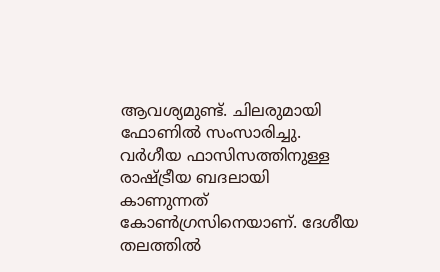ആവശ്യമുണ്ട്. ചിലരുമായി ഫോണിൽ സംസാരിച്ചു. വർഗീയ ഫാസിസത്തിനുള്ള രാഷ്ട്രീയ ബദലായി കാണുന്നത് കോൺഗ്രസിനെയാണ്. ദേശീയ തലത്തിൽ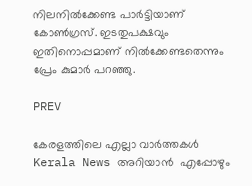നിലനിൽക്കേണ്ട പാർട്ടിയാണ് കോൺഗ്രസ്. ഇടതുപക്ഷവും ഇതിനൊപ്പമാണ് നിൽക്കേണ്ടതെന്നും പ്രേം കുമാര്‍ പറഞ്ഞു.

PREV

കേരളത്തിലെ എല്ലാ വാർത്തകൾ Kerala News അറിയാൻ  എപ്പോഴും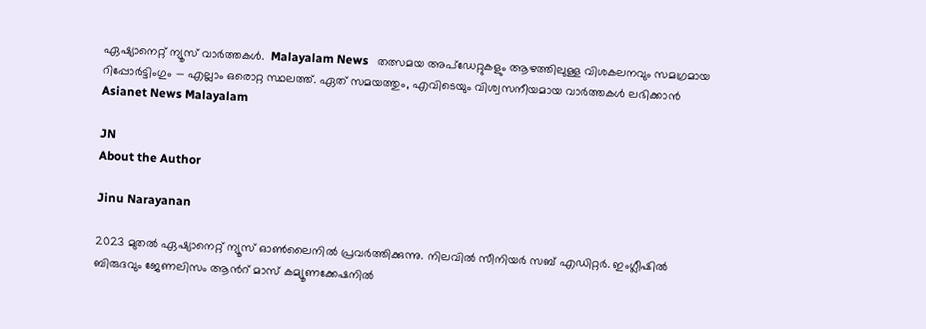ഏഷ്യാനെറ്റ് ന്യൂസ് വാർത്തകൾ.  Malayalam News   തത്സമയ അപ്‌ഡേറ്റുകളും ആഴത്തിലുള്ള വിശകലനവും സമഗ്രമായ റിപ്പോർട്ടിംഗും — എല്ലാം ഒരൊറ്റ സ്ഥലത്ത്. ഏത് സമയത്തും, എവിടെയും വിശ്വസനീയമായ വാർത്തകൾ ലഭിക്കാൻ Asianet News Malayalam

JN
About the Author

Jinu Narayanan

2023 മുതൽ ഏഷ്യാനെറ്റ് ന്യൂസ് ഓണ്‍ലൈനിൽ പ്രവര്‍ത്തിക്കുന്നു. നിലവിൽ സീനിയര്‍ സബ് എഡിറ്റര്‍. ഇംഗ്ലീഷിൽ ബിരുദവും ജേണലിസം ആന്‍റ് മാസ് കമ്യൂണക്കേഷനിൽ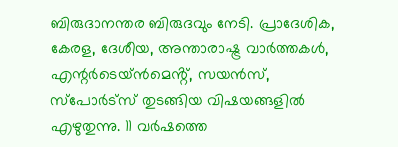ബിരുദാനന്തര ബിരുദവും നേടി. പ്രാദേശിക, കേരള, ദേശീയ, അന്താരാഷ്ട്ര വാര്‍ത്തകള്‍, എന്റർടെയ്ൻമെൻ്റ്, സയൻസ്, സ്പോര്‍ട്സ് തുടങ്ങിയ വിഷയങ്ങളിൽ എഴുതുന്നു. 11 വര്‍ഷത്തെ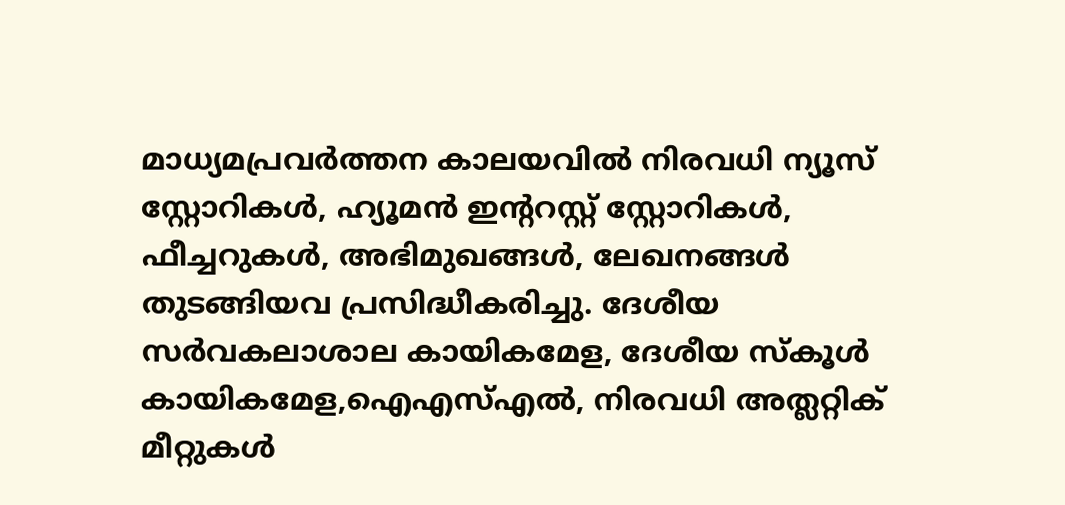മാധ്യമപ്രവര്‍ത്തന കാലയവിൽ നിരവധി ന്യൂസ് സ്റ്റോറികള്‍, ഹ്യൂമൻ ഇന്‍ററസ്റ്റ് സ്റ്റോറികള്‍, ഫീച്ചറുകള്‍, അഭിമുഖങ്ങള്‍, ലേഖനങ്ങള്‍ തുടങ്ങിയവ പ്രസിദ്ധീകരിച്ചു. ദേശീയ സര്‍വകലാശാല കായികമേള, ദേശീയ സ്കൂള്‍ കായികമേള,ഐഎസ്എൽ, നിരവധി അത്ലറ്റിക് മീറ്റുകള്‍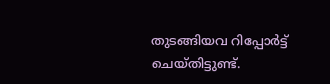തുടങ്ങിയവ റിപ്പോര്‍ട്ട് ചെയ്തിട്ടുണ്ട്.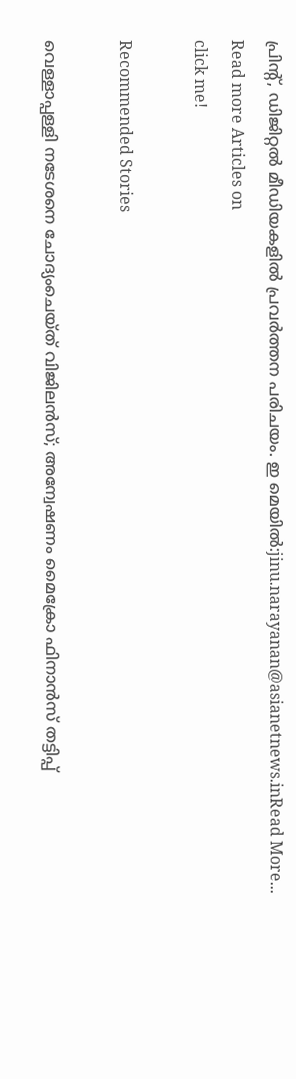പ്രിന്‍റ്, ഡിജിറ്റൽ മീഡിയകളിൽ പ്രവര്‍ത്തന പരിചയം. ഇ മെയിൽ:jinu.narayanan@asianetnews.inRead More...
Read more Articles on
click me!

Recommended Stories

വെള്ളാപ്പള്ളി നടേശനെ ചോദ്യംചെയ്ത് വിജിലന്‍സ്; അന്വേഷണം മൈക്രോ ഫിനാൻസ് തട്ടിപ്പ്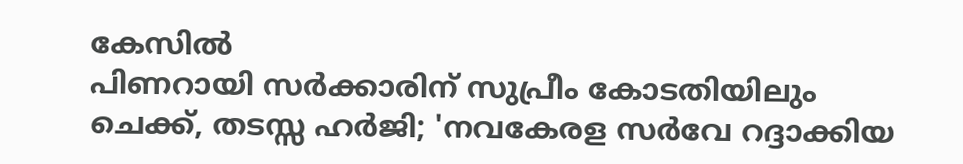കേസിൽ
പിണറായി സർക്കാരിന് സുപ്രീം കോടതിയിലും ചെക്ക്, തടസ്സ ഹർജി; 'നവകേരള സർവേ റദ്ദാക്കിയ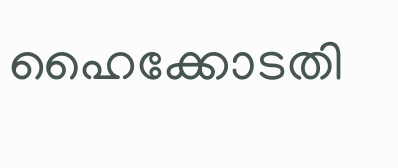ഹൈക്കോടതി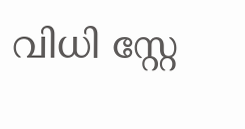വിധി സ്റ്റേ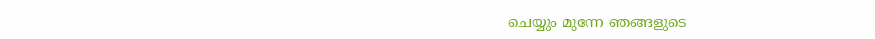ചെയ്യും മുന്നേ ഞങ്ങളുടെ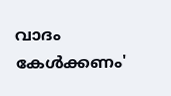വാദം കേൾക്കണം'